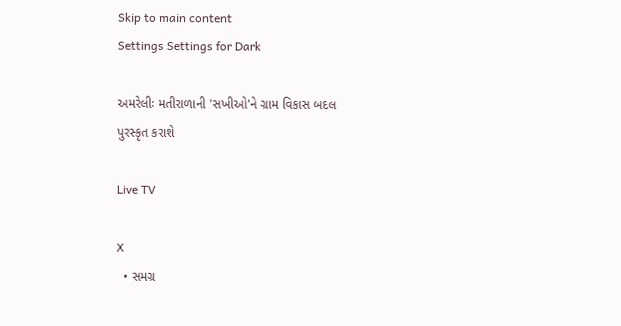Skip to main content
Settings Settings for Dark

અમરેલીઃ મતીરાળાની 'સખીઓ'ને ગ્રામ વિકાસ બદલ પુરસ્કૃત કરાશે

Live TV

X
  • સમગ્ર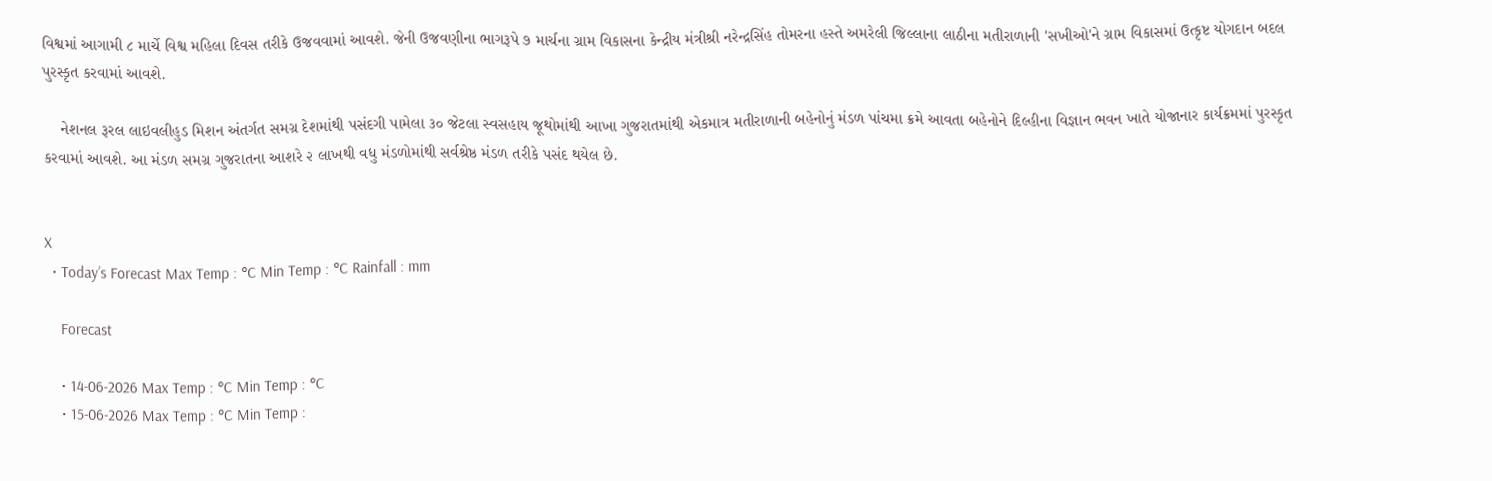વિશ્વમાં આગામી ૮ માર્ચે વિશ્વ મહિલા દિવસ તરીકે ઉજવવામાં આવશે. જેની ઉજવણીના ભાગરૂપે ૭ માર્ચના ગ્રામ વિકાસના કેન્દ્રીય મંત્રીશ્રી નરેન્દ્રસિંહ તોમરના હસ્તે અમરેલી જિલ્લાના લાઠીના મતીરાળાની 'સખીઓ'ને ગ્રામ વિકાસમાં ઉત્કૃષ્ટ યોગદાન બદલ પુરસ્કૃત કરવામાં આવશે.

    નેશનલ રૂરલ લાઇવલીહુડ મિશન અંતર્ગત સમગ્ર દેશમાંથી પસંદગી પામેલા ૩૦ જેટલા સ્વસહાય જૂથોમાંથી આખા ગુજરાતમાંથી એકમાત્ર મતીરાળાની બહેનોનું મંડળ પાંચમા ક્રમે આવતા બહેનોને દિલ્હીના વિજ્ઞાન ભવન ખાતે યોજાનાર કાર્યક્રમમાં પુરસ્કૃત કરવામાં આવશે. આ મંડળ સમગ્ર ગુજરાતના આશરે ૨ લાખથી વધુ મંડળોમાંથી સર્વશ્રેષ્ઠ મંડળ તરીકે પસંદ થયેલ છે.


X
  • Today’s Forecast Max Temp : °C Min Temp : °C Rainfall : mm

    Forecast

    • 14-06-2026 Max Temp : °C Min Temp : °C
    • 15-06-2026 Max Temp : °C Min Temp :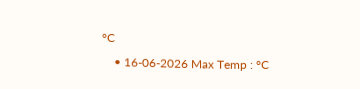°C
    • 16-06-2026 Max Temp : °C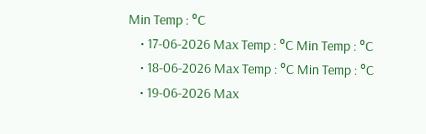Min Temp : °C
    • 17-06-2026 Max Temp : °C Min Temp : °C
    • 18-06-2026 Max Temp : °C Min Temp : °C
    • 19-06-2026 Max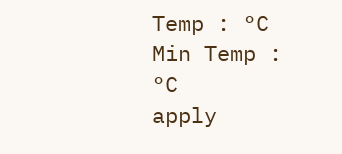Temp : °C Min Temp : °C
apply